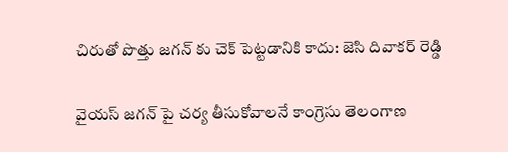చిరుతో పొత్తు జగన్ కు చెక్ పెట్టడానికి కాదు: జెసి దివాకర్ రెడ్డి

వైయస్ జగన్ పై చర్య తీసుకోవాలనే కాంగ్రెసు తెలంగాణ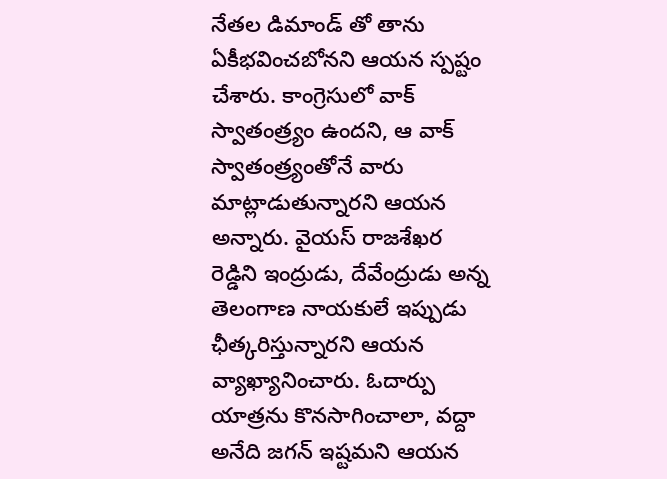నేతల డిమాండ్ తో తాను ఏకీభవించబోనని ఆయన స్పష్టం చేశారు. కాంగ్రెసులో వాక్ స్వాతంత్ర్యం ఉందని, ఆ వాక్ స్వాతంత్ర్యంతోనే వారు మాట్లాడుతున్నారని ఆయన అన్నారు. వైయస్ రాజశేఖర రెడ్డిని ఇంద్రుడు, దేవేంద్రుడు అన్న తెలంగాణ నాయకులే ఇప్పుడు ఛీత్కరిస్తున్నారని ఆయన వ్యాఖ్యానించారు. ఓదార్పు యాత్రను కొనసాగించాలా, వద్దా అనేది జగన్ ఇష్టమని ఆయన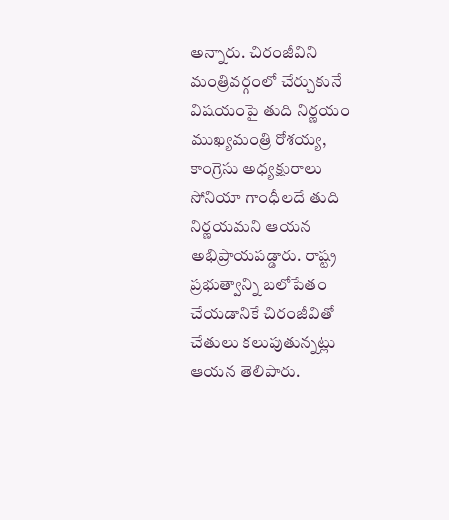అన్నారు. చిరంజీవిని మంత్రివర్గంలో చేర్చుకునే విషయంపై తుది నిర్ణయం ముఖ్యమంత్రి రోశయ్య, కాంగ్రెసు అధ్యక్షురాలు సోనియా గాంధీలదే తుది నిర్ణయమని ఆయన అభిప్రాయపడ్డారు. రాష్ట్ర ప్రభుత్వాన్ని బలోపేతం చేయడానికే చిరంజీవితో చేతులు కలుపుతున్నట్లు ఆయన తెలిపారు.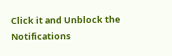Click it and Unblock the Notifications